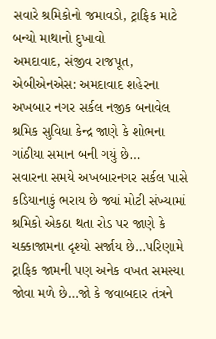સવારે શ્રમિકોનો જમાવડો, ટ્રાફિક માટે બન્યો માથાનો દુખાવો
અમદાવાદ, સંજીવ રાજપૂત, એબીએનએસ: અમદાવાદ શહેરના અખબાર નગર સર્કલ નજીક બનાવેલ શ્રમિક સુવિધા કેન્દ્ર જાણે કે શોભના ગાંઠીયા સમાન બની ગયું છે…
સવારના સમયે અખબારનગર સર્કલ પાસે કડિયાનાકું ભરાય છે જ્યાં મોટી સંખ્યામાં શ્રમિકો એકઠા થતા રોડ પર જાણે કે ચક્કાજામના દૃશ્યો સર્જાય છે…પરિણામે ટ્રાફિક જામની પણ અનેક વખત સમસ્યા જોવા મળે છે…જો કે જવાબદાર તંત્રને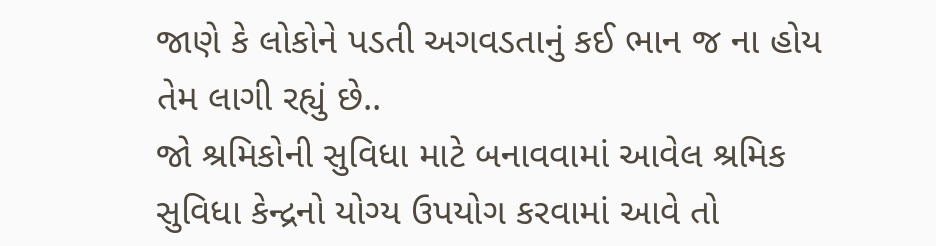જાણે કે લોકોને પડતી અગવડતાનું કઈ ભાન જ ના હોય તેમ લાગી રહ્યું છે..
જો શ્રમિકોની સુવિધા માટે બનાવવામાં આવેલ શ્રમિક સુવિધા કેન્દ્રનો યોગ્ય ઉપયોગ કરવામાં આવે તો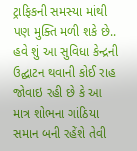ટ્રાફિકની સમસ્યા માંથી પણ મુક્તિ મળી શકે છે.. હવે શું આ સુવિધા કેન્દ્રની ઉદ્ઘાટન થવાની કોઈ રાહ જોવાઇ રહી છે કે આ માત્ર શોભના ગાંઠિયા સમાન બની રહેંશે તેવી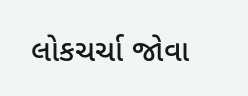લોકચર્ચા જોવા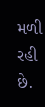મળી રહી છે.